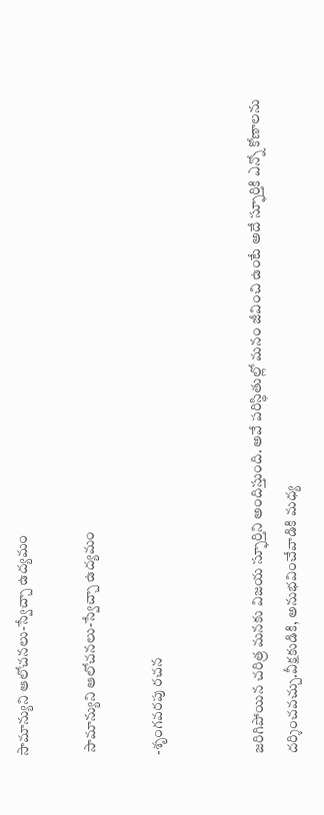సామాన్యుని ఆలోచనలు-స్వేచ్చా ఉద్యమం

 సామాన్యుని ఆలోచనలు-స్వేచ్చా ఉద్యమం

-శృంగవరపు రచన


జరిగిపోయిన చరిత్ర మనకు విజయ స్ఫూర్తిని అందిస్తుంది. అవే పరిస్థితుల్లో మనం జీవించి ఉంటే అదే స్ఫూర్తికి ఎన్నో కోణాలను దర్శించవచ్చు.వీక్షకుడికి, అనుభవించేవాడికి మధ్య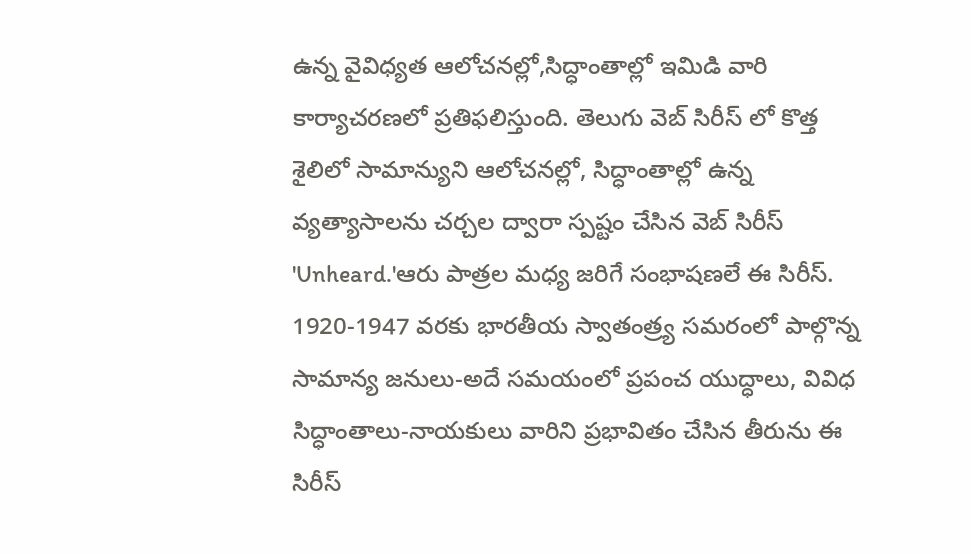ఉన్న వైవిధ్యత ఆలోచనల్లో,సిద్ధాంతాల్లో ఇమిడి వారి కార్యాచరణలో ప్రతిఫలిస్తుంది. తెలుగు వెబ్ సిరీస్ లో కొత్త శైలిలో సామాన్యుని ఆలోచనల్లో, సిద్ధాంతాల్లో ఉన్న వ్యత్యాసాలను చర్చల ద్వారా స్పష్టం చేసిన వెబ్ సిరీస్ 'Unheard.'ఆరు పాత్రల మధ్య జరిగే సంభాషణలే ఈ సిరీస్.
1920-1947 వరకు భారతీయ స్వాతంత్ర్య సమరంలో పాల్గొన్న సామాన్య జనులు-అదే సమయంలో ప్రపంచ యుద్ధాలు, వివిధ సిద్ధాంతాలు-నాయకులు వారిని ప్రభావితం చేసిన తీరును ఈ సిరీస్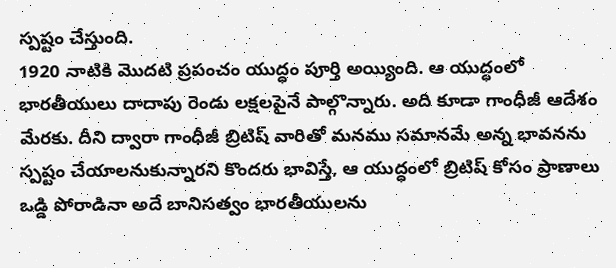స్పష్టం చేస్తుంది.
1920 నాటికి మొదటి ప్రపంచం యుద్ధం పూర్తి అయ్యింది. ఆ యుద్ధంలో భారతీయులు దాదాపు రెండు లక్షలపైనే పాల్గొన్నారు. అది కూడా గాంధీజీ ఆదేశం మేరకు. దీని ద్వారా గాంధీజీ బ్రిటిష్ వారితో మనము సమానమే అన్న భావనను స్పష్టం చేయాలనుకున్నారని కొందరు భావిస్తే, ఆ యుద్ధంలో బ్రిటిష్ కోసం ప్రాణాలు ఒడ్డి పోరాడినా అదే బానిసత్వం భారతీయులను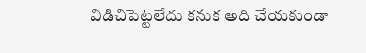విడిచిపెట్టలేదు కనుక అది చేయకుండా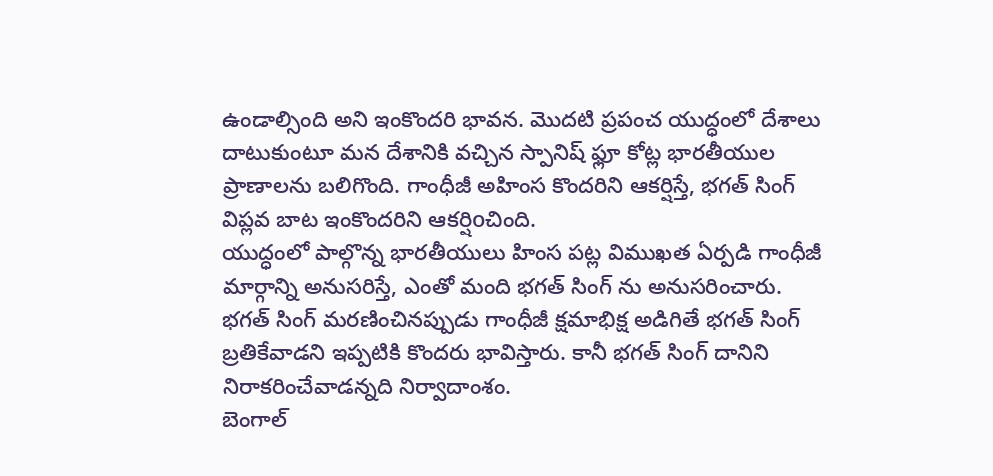ఉండాల్సింది అని ఇంకొందరి భావన. మొదటి ప్రపంచ యుద్ధంలో దేశాలు దాటుకుంటూ మన దేశానికి వచ్చిన స్పానిష్ ఫ్లూ కోట్ల భారతీయుల ప్రాణాలను బలిగొంది. గాంధీజీ అహింస కొందరిని ఆకర్షిస్తే, భగత్ సింగ్ విప్లవ బాట ఇంకొందరిని ఆకర్షిoచింది.
యుద్ధంలో పాల్గొన్న భారతీయులు హింస పట్ల విముఖత ఏర్పడి గాంధీజీ మార్గాన్ని అనుసరిస్తే, ఎంతో మంది భగత్ సింగ్ ను అనుసరించారు. భగత్ సింగ్ మరణించినప్పుడు గాంధీజీ క్షమాభిక్ష అడిగితే భగత్ సింగ్ బ్రతికేవాడని ఇప్పటికి కొందరు భావిస్తారు. కానీ భగత్ సింగ్ దానిని నిరాకరించేవాడన్నది నిర్వాదాంశం.
బెంగాల్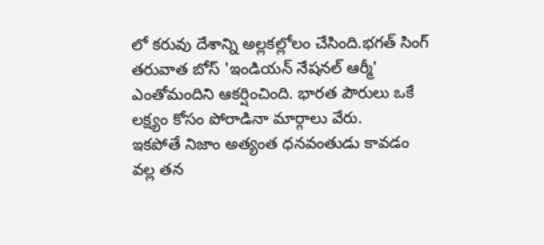లో కరువు దేశాన్ని అల్లకల్లోలం చేసింది.భగత్ సింగ్ తరువాత బోస్ 'ఇండియన్ నేషనల్ ఆర్మీ' ఎంతోమందిని ఆకర్షించింది. భారత పౌరులు ఒకే లక్ష్యం కోసం పోరాడినా మార్గాలు వేరు.
ఇకపోతే నిజాం అత్యంత ధనవంతుడు కావడం వల్ల తన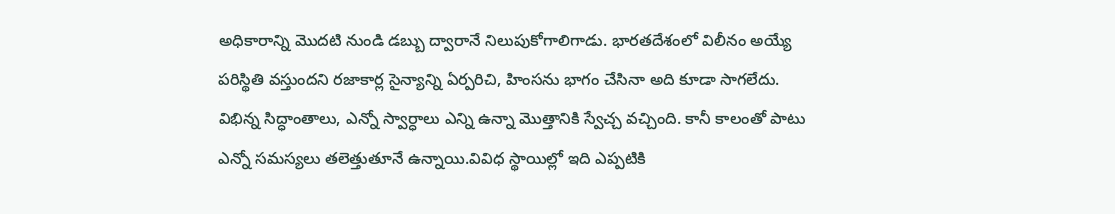అధికారాన్ని మొదటి నుండి డబ్బు ద్వారానే నిలుపుకోగాలిగాడు. భారతదేశంలో విలీనం అయ్యే పరిస్థితి వస్తుందని రజాకార్ల సైన్యాన్ని ఏర్పరిచి, హింసను భాగం చేసినా అది కూడా సాగలేదు.
విభిన్న సిద్ధాంతాలు, ఎన్నో స్వార్ధాలు ఎన్ని ఉన్నా మొత్తానికి స్వేచ్చ వచ్చింది. కానీ కాలంతో పాటు ఎన్నో సమస్యలు తలెత్తుతూనే ఉన్నాయి.వివిధ స్థాయిల్లో ఇది ఎప్పటికి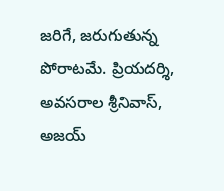జరిగే, జరుగుతున్న పోరాటమే. ప్రియదర్శి, అవసరాల శ్రీనివాస్, అజయ్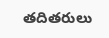తదితరులు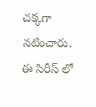చక్కగా నటించారు. ఈ సిరీస్ లో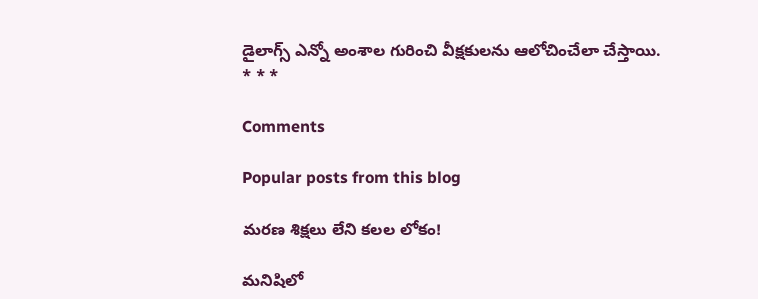డైలాగ్స్ ఎన్నో అంశాల గురించి వీక్షకులను ఆలోచించేలా చేస్తాయి.
* * *

Comments

Popular posts from this blog

మరణ శిక్షలు లేని కలల లోకం!

మనిషిలో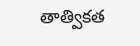తాత్వికత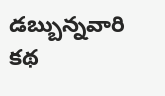డబ్బున్నవారి కథ